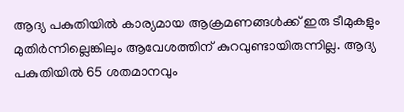ആദ്യ പകുതിയില്‍ കാര്യമായ ആക്രമണങ്ങള്‍ക്ക് ഇരു ടീമുകളും മുതിര്‍ന്നില്ലെങ്കിലും ആവേശത്തിന് കുറവുണ്ടായിരുന്നില്ല. ആദ്യ പകുതിയില്‍ 65 ശതമാനവും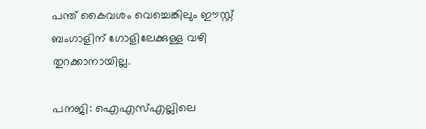പന്ത് കൈവശം വെച്ചെങ്കിലും ഈസ്റ്റ് ബംഗാളിന് ഗോളിലേക്കുള്ള വഴി തുറക്കാനായില്ല.

പനജി: ഐഎസ്എല്ലിലെ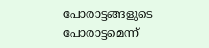പോരാട്ടങ്ങളുടെ പോരാട്ടമെന്ന്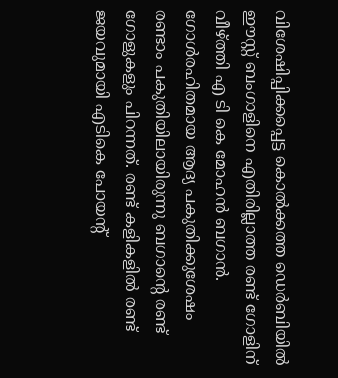വിശേഷിപ്പിക്കപ്പെട്ട കൊല്‍ക്കത്ത ഡെര്‍ബിയില്‍ ഈസ്റ്റ് ബംഗാളിനെ എതിരില്ലാത്ത രണ്ട് ഗോളിന് വീഴ്ത്തി എ ടി കെ മോഹന്‍ ബഗാന്‍. ഗോള്‍രഹിതമായ ആദ്യ പകുതിക്കുശേഷം രണ്ടാം പകുതിയിലായിരുന്നു ബഗാന്‍റെ രണ്ട് ഗോളുകളും പിറന്നത്. രണ്ട് കളികളില്‍ രണ്ട് ജയവുമായി എടികെ പോയന്‍റ്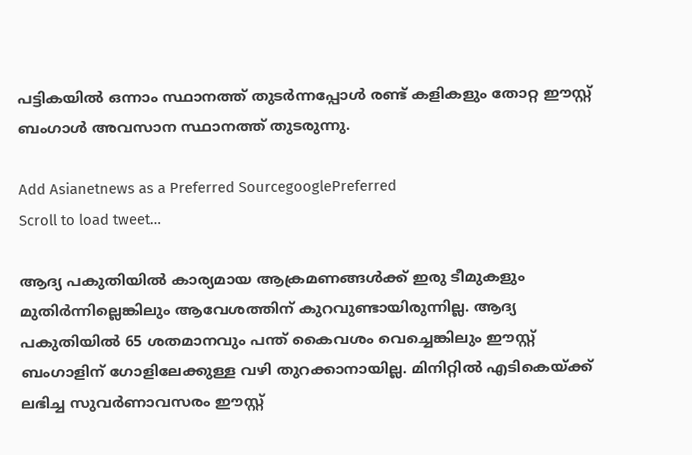പട്ടികയില്‍ ഒന്നാം സ്ഥാനത്ത് തുടര്‍ന്നപ്പോള്‍ രണ്ട് കളികളും തോറ്റ ഈസ്റ്റ് ബംഗാള്‍ അവസാന സ്ഥാനത്ത് തുടരുന്നു.

Add Asianetnews as a Preferred SourcegooglePreferred
Scroll to load tweet…

ആദ്യ പകുതിയില്‍ കാര്യമായ ആക്രമണങ്ങള്‍ക്ക് ഇരു ടീമുകളും മുതിര്‍ന്നില്ലെങ്കിലും ആവേശത്തിന് കുറവുണ്ടായിരുന്നില്ല. ആദ്യ പകുതിയില്‍ 65 ശതമാനവും പന്ത് കൈവശം വെച്ചെങ്കിലും ഈസ്റ്റ് ബംഗാളിന് ഗോളിലേക്കുള്ള വഴി തുറക്കാനായില്ല. മിനിറ്റില്‍ എടികെയ്ക്ക് ലഭിച്ച സുവര്‍ണാവസരം ഈസ്റ്റ്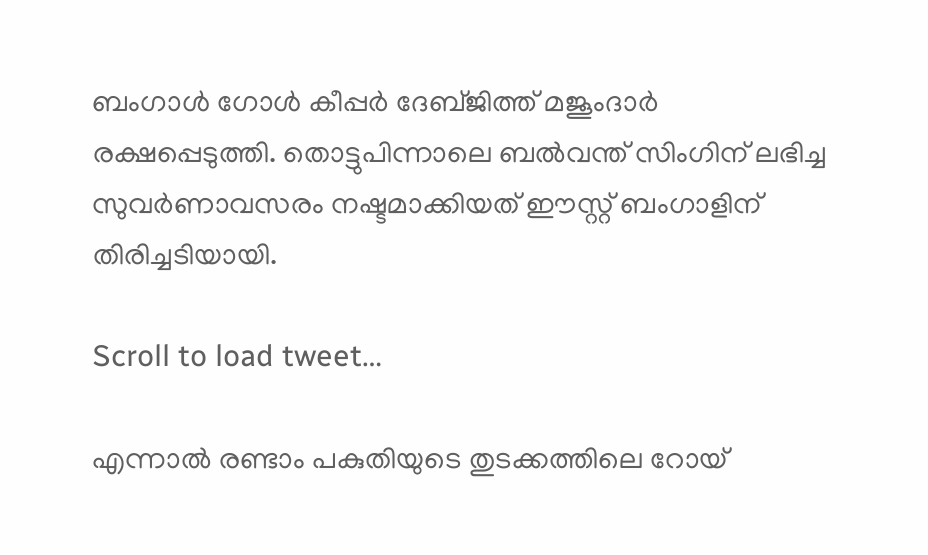ബംഗാള്‍ ഗോള്‍ കീപ്പര്‍ ദേബ്ജിത്ത് മജൂംദാര്‍ രക്ഷപ്പെടുത്തി. തൊട്ടുപിന്നാലെ ബല്‍വന്ത് സിംഗിന് ലഭിച്ച സുവര്‍ണാവസരം നഷ്ടമാക്കിയത് ഈസ്റ്റ് ബംഗാളിന് തിരിച്ചടിയായി.

Scroll to load tweet…

എന്നാല്‍ രണ്ടാം പകുതിയുടെ തുടക്കത്തിലെ റോയ്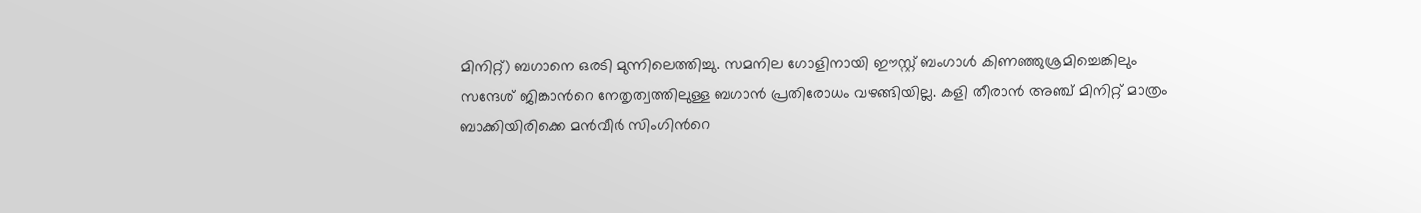മിനിറ്റ്) ബഗാനെ ഒരടി മുന്നിലെത്തിച്ചു. സമനില ഗോളിനായി ഈസ്റ്റ് ബംഗാള്‍ കിണഞ്ഞുശ്രമിച്ചെങ്കിലും സന്ദേശ് ജിങ്കാന്‍റെ നേതൃത്വത്തിലുള്ള ബഗാന്‍ പ്രതിരോധം വഴങ്ങിയില്ല. കളി തീരാന്‍ അഞ്ച് മിനിറ്റ് മാത്രം ബാക്കിയിരിക്കെ മന്‍വീര്‍ സിംഗിന്‍റെ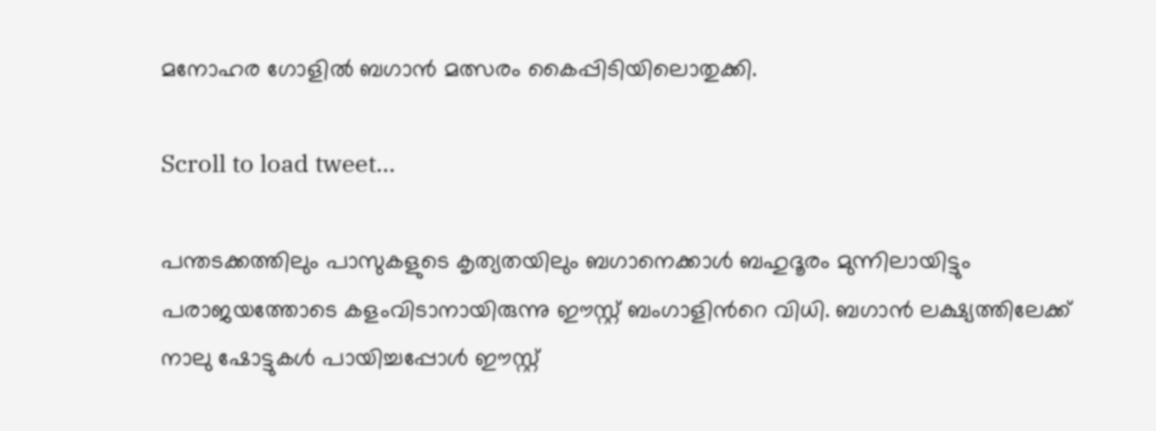മനോഹര ഗോളില്‍ ബഗാന്‍ മത്സരം കൈപ്പിടിയിലൊതുക്കി.

Scroll to load tweet…

പന്തടക്കത്തിലും പാസുകളുടെ കൃത്യതയിലും ബഗാനെക്കാള്‍ ബഹുദൂരം മുന്നിലായിട്ടും പരാജയത്തോടെ കളംവിടാനായിരുന്നു ഈസ്റ്റ് ബംഗാളിന്‍റെ വിധി. ബഗാന്‍ ലക്ഷ്യത്തിലേക്ക് നാലു ഷോട്ടുകള്‍ പായിച്ചപ്പോള്‍ ഈസ്റ്റ്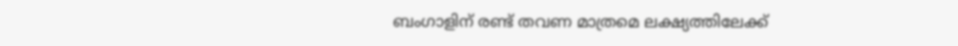ബംഗാളിന് രണ്ട് തവണ മാത്രമെ ലക്ഷ്യത്തിലേക്ക്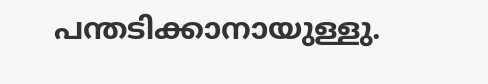പന്തടിക്കാനായുള്ളു.